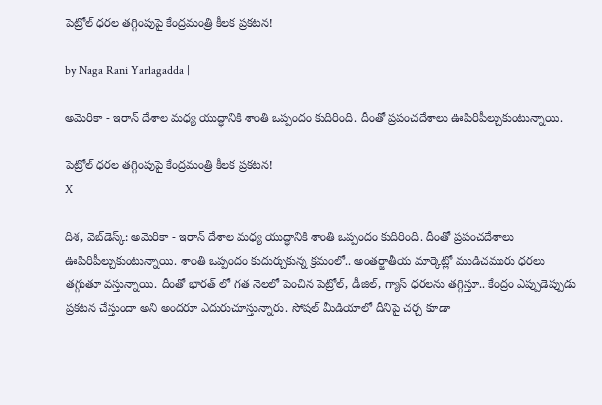పెట్రోల్ ధరల తగ్గింపుపై కేంద్రమంత్రి కీలక ప్రకటన!

by Naga Rani Yarlagadda |

అమెరికా - ఇరాన్ దేశాల మధ్య యుద్ధానికి శాంతి ఒప్పందం కుదిరింది. దీంతో ప్రపంచదేశాలు ఊపిరిపీల్చుకుంటున్నాయి.

పెట్రోల్ ధరల తగ్గింపుపై కేంద్రమంత్రి కీలక ప్రకటన!
X

దిశ, వెబ్‌డెస్క్: అమెరికా - ఇరాన్ దేశాల మధ్య యుద్ధానికి శాంతి ఒప్పందం కుదిరింది. దీంతో ప్రపంచదేశాలు ఊపిరిపీల్చుకుంటున్నాయి. శాంతి ఒప్పందం కుదుర్చుకున్న క్రమంలో.. అంతర్జాతీయ మార్కెట్లో ముడిచమురు ధరలు తగ్గుతూ వస్తున్నాయి. దీంతో భారత్ లో గత నెలలో పెంచిన పెట్రోల్, డీజిల్, గ్యాస్ ధరలను తగ్గిస్తూ.. కేంద్రం ఎప్పుడెప్పుడు ప్రకటన చేస్తుందా అని అందరూ ఎదురుచూస్తున్నారు. సోషల్ మీడియాలో దీనిపై చర్చ కూడా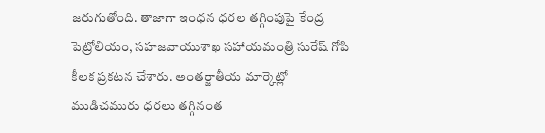జరుగుతోంది. తాజాగా ఇంధన ధరల తగ్గింపుపై కేంద్ర పెట్రోలియం, సహజవాయుశాఖ సహాయమంత్రి సురేష్ గోపి కీలక ప్రకటన చేశారు. అంతర్జాతీయ మార్కెట్లో ముడిచమురు ధరలు తగ్గినంత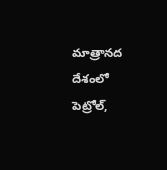మాత్రానద దేశంలో పెట్రోల్,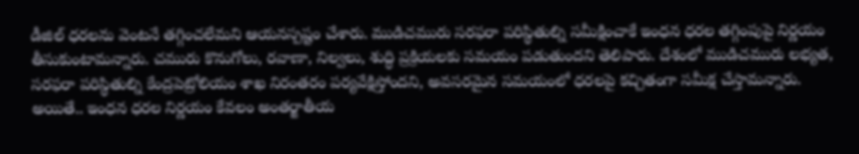డీజిల్ ధరలను వెంటనే తగ్గించలేమని ఆయనస్పష్టం చేశారు. ముడిచమురు సరఫరా పరిస్థితుల్ని సమీక్షించాకే ఇంధన ధరల తగ్గింపుపై నిర్ణయం తీసుకుంటామన్నారు. చమురు కొనుగోలు, రవాణా, నిల్వలు, శుద్ధి ప్రక్రియలకు సమయం పడుతుందని తెలిపారు. దేశంలో ముడిచమురు లభ్యత, సరఫరా పరిస్థితుల్ని కేంద్రపెట్రోలియం శాఖ నిరంతరం పర్యవేక్షిస్తోందని, అవసరమైన సమయంలో ధరలపై కచ్చితంగా సమీక్ష చేస్తామన్నారు. అయితే.. ఇంధన ధరల నిర్ణయం కేవలం అంతర్జాతీయ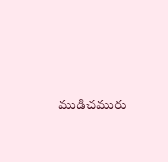ముడిచమురు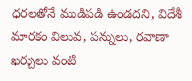ధరలతోనే ముడిపడి ఉండదని, విదేశీ మారకం విలువ, పన్నులు, రవాణా ఖర్చులు వంటి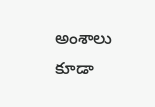అంశాలు కూడా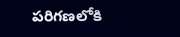పరిగణలోకి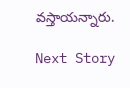వస్తాయన్నారు.

Next Story